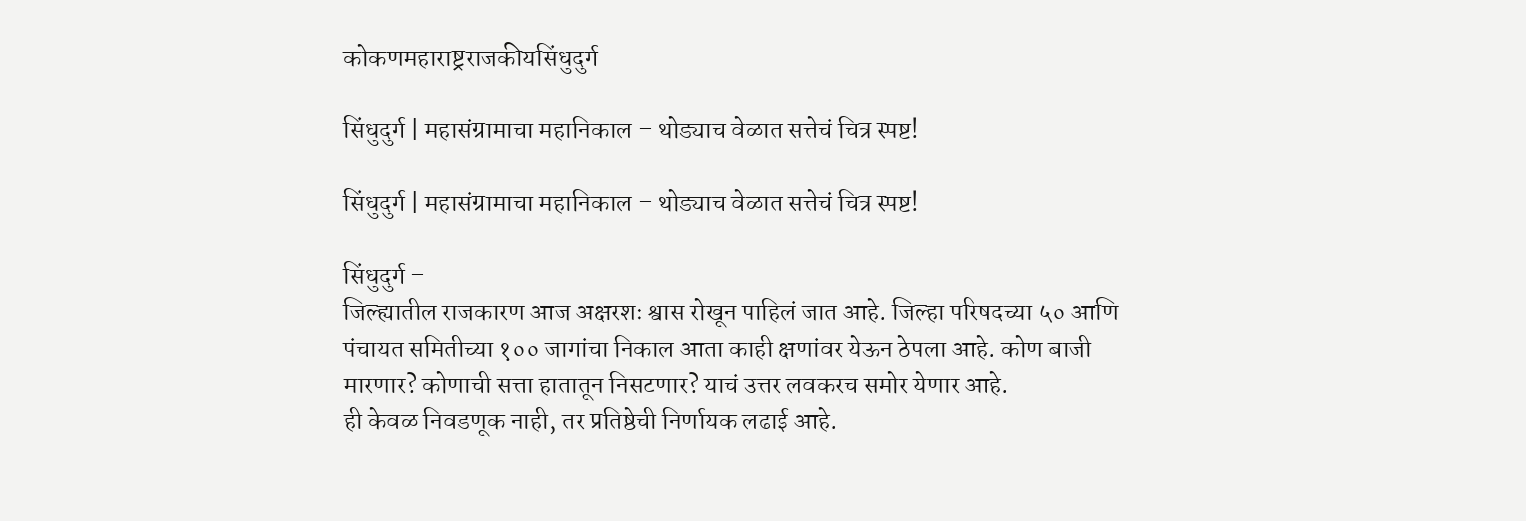कोकणमहाराष्ट्रराजकीयसिंधुदुर्ग

सिंधुदुर्ग | महासंग्रामाचा महानिकाल – थोड्याच वेळात सत्तेचं चित्र स्पष्ट!

सिंधुदुर्ग | महासंग्रामाचा महानिकाल – थोड्याच वेळात सत्तेचं चित्र स्पष्ट!

सिंधुदुर्ग –
जिल्ह्यातील राजकारण आज अक्षरशः श्वास रोखून पाहिलं जात आहे. जिल्हा परिषदच्या ५० आणि पंचायत समितीच्या १०० जागांचा निकाल आता काही क्षणांवर येऊन ठेपला आहे. कोण बाजी मारणार? कोणाची सत्ता हातातून निसटणार? याचं उत्तर लवकरच समोर येणार आहे.
ही केवळ निवडणूक नाही, तर प्रतिष्ठेची निर्णायक लढाई आहे.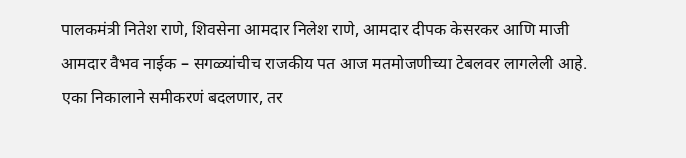पालकमंत्री नितेश राणे, शिवसेना आमदार निलेश राणे, आमदार दीपक केसरकर आणि माजी आमदार वैभव नाईक – सगळ्यांचीच राजकीय पत आज मतमोजणीच्या टेबलवर लागलेली आहे. एका निकालाने समीकरणं बदलणार, तर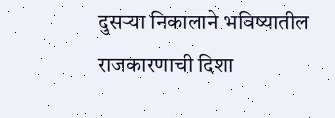दुसऱ्या निकालाने भविष्यातील राजकारणाची दिशा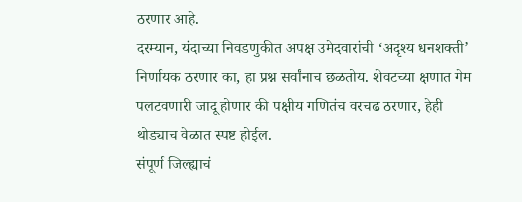ठरणार आहे.
दरम्यान, यंदाच्या निवडणुकीत अपक्ष उमेदवारांची ‘अदृश्य धनशक्ती’ निर्णायक ठरणार का, हा प्रश्न सर्वांनाच छळतोय. शेवटच्या क्षणात गेम पलटवणारी जादू होणार की पक्षीय गणितंच वरचढ ठरणार, हेही थोड्याच वेळात स्पष्ट होईल.
संपूर्ण जिल्ह्याचं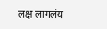लक्ष लागलंय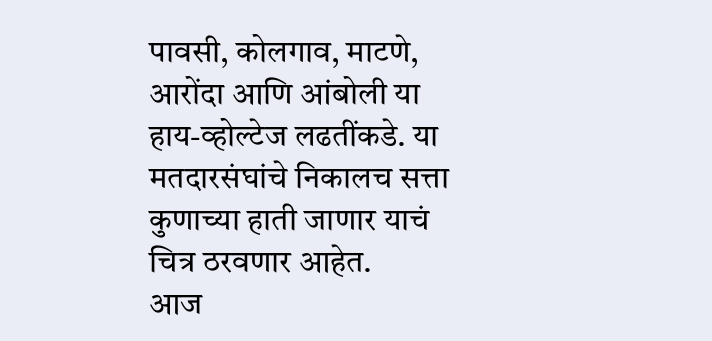पावसी, कोलगाव, माटणे, आरोंदा आणि आंबोली या हाय-व्होल्टेज लढतींकडे. या मतदारसंघांचे निकालच सत्ता कुणाच्या हाती जाणार याचं चित्र ठरवणार आहेत.
आज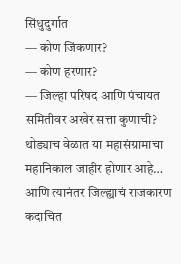सिंधुदुर्गात
— कोण जिंकणार?
— कोण हरणार?
— जिल्हा परिषद आणि पंचायत समितीवर अखेर सत्ता कुणाची?
थोड्याच वेळात या महासंग्रामाचा महानिकाल जाहीर होणार आहे… आणि त्यानंतर जिल्ह्याचं राजकारण कदाचित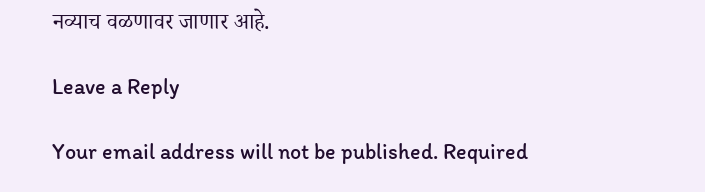नव्याच वळणावर जाणार आहे.

Leave a Reply

Your email address will not be published. Required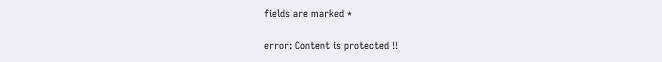fields are marked *

error: Content is protected !!